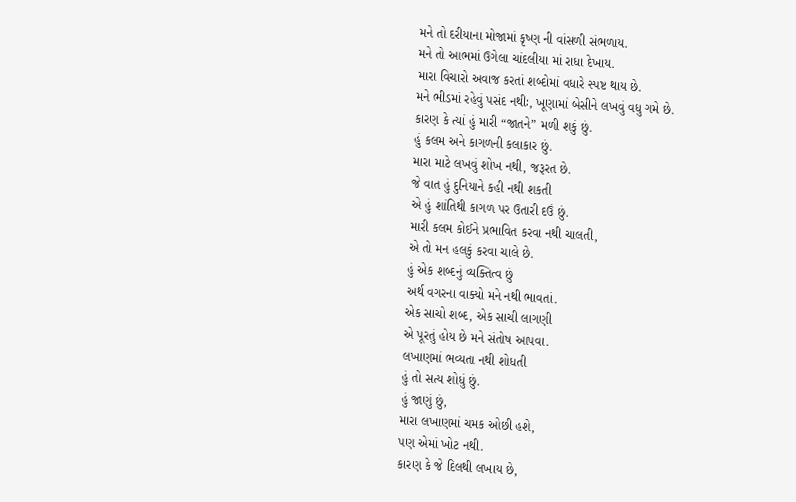મને તો દરીયાના મોજામાં કૃષ્ણ ની વાંસળી સંભળાય.
મને તો આભમાં ઉગેલા ચાંદલીયા માં રાધા દેખાય.
મારા વિચારો અવાજ કરતાં શબ્દોમાં વધારે સ્પષ્ટ થાય છે.
મને ભીડમાં રહેવું પસંદ નથીઃ, ખૂણામાં બેસીને લખવું વધુ ગમે છે.
કારણ કે ત્યાં હું મારી “જાતને” મળી શકું છું.
હું કલમ અને કાગળની કલાકાર છું.
મારા માટે લખવું શોખ નથી, જરૂરત છે.
જે વાત હું દુનિયાને કહી નથી શકતી
એ હું શાંતિથી કાગળ પર ઉતારી દઉં છું.
મારી કલમ કોઈને પ્રભાવિત કરવા નથી ચાલતી,
એ તો મન હલકું કરવા ચાલે છે.
હું એક શબ્દનું વ્યક્તિત્વ છું
અર્થ વગરના વાક્યો મને નથી ભાવતાં.
એક સાચો શબ્દ, એક સાચી લાગણી
એ પૂરતું હોય છે મને સંતોષ આપવા.
લખાણમાં ભવ્યતા નથી શોધતી
હું તો સત્ય શોધું છું.
હું જાણું છું,
મારા લખાણમાં ચમક ઓછી હશે,
પણ એમાં ખોટ નથી.
કારણ કે જે દિલથી લખાય છે,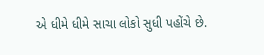એ ધીમે ધીમે સાચા લોકો સુધી પહોંચે છે.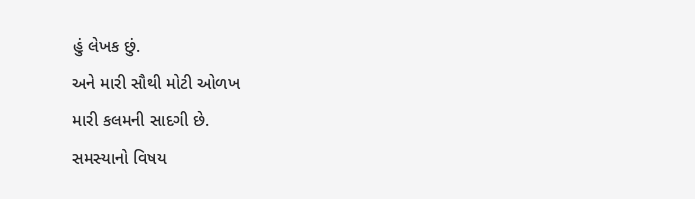હું લેખક છું.
અને મારી સૌથી મોટી ઓળખ
મારી કલમની સાદગી છે.
સમસ્યાનો વિષય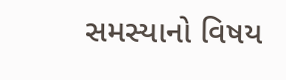સમસ્યાનો વિષય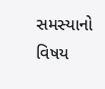સમસ્યાનો વિષય